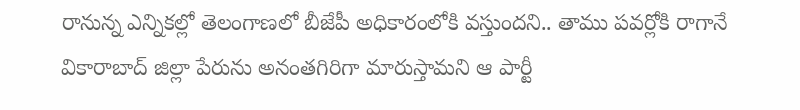రానున్న ఎన్నికల్లో తెలంగాణలో బీజేపీ అధికారంలోకి వస్తుందని.. తాము పవర్లోకి రాగానే వికారాబాద్ జిల్లా పేరును అనంతగిరిగా మారుస్తామని ఆ పార్టీ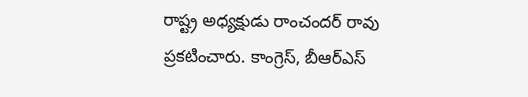రాష్ట్ర అధ్యక్షుడు రాంచందర్ రావు ప్రకటించారు. కాంగ్రెస్, బీఆర్ఎస్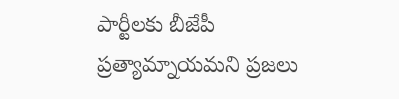పార్టీలకు బీజేపీ ప్రత్యామ్నాయమని ప్రజలు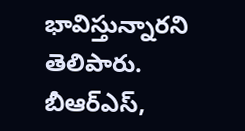భావిస్తున్నారని తెలిపారు. బీఆర్ఎస్,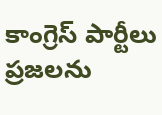కాంగ్రెస్ పార్టీలు ప్రజలను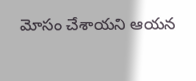మోసం చేశాయని ఆయన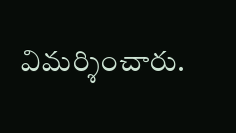విమర్శించారు.